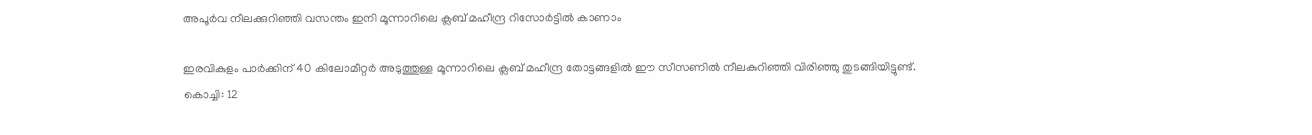അപൂര്‍വ നീലക്കുറിഞ്ഞി വസന്തം ഇനി മൂന്നാറിലെ ക്ലബ് മഹീന്ദ്ര റിസോര്‍ട്ടില്‍ കാണാം

ഇരവികുളം പാര്‍ക്കിന് 40 കിലോമീറ്റര്‍ അടുത്തുള്ള മൂന്നാറിലെ ക്ലബ് മഹീന്ദ്ര തോട്ടങ്ങളില്‍ ഈ സീസണില്‍ നീലകുറിഞ്ഞി വിരിഞ്ഞു തുടങ്ങിയിട്ടുണ്ട്.
കൊച്ചി: 12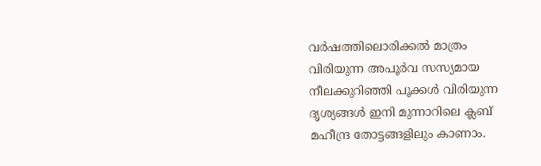വര്‍ഷത്തിലൊരിക്കല്‍ മാത്രം വിരിയുന്ന അപൂര്‍വ സസ്യമായ നീലക്കുറിഞ്ഞി പൂക്കള്‍ വിരിയുന്ന ദൃശ്യങ്ങള്‍ ഇനി മുന്നാറിലെ ക്ലബ് മഹീന്ദ്ര തോട്ടങ്ങളിലും കാണാം.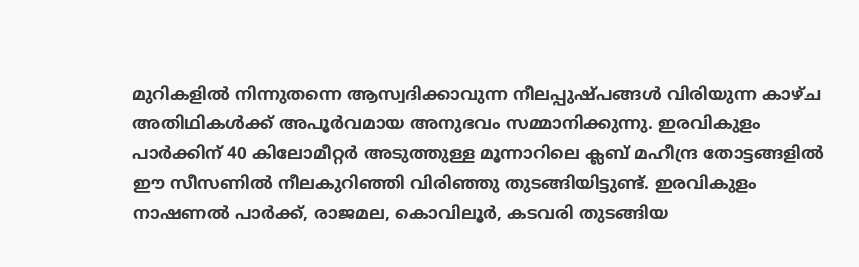മുറികളില്‍ നിന്നുതന്നെ ആസ്വദിക്കാവുന്ന നീലപ്പുഷ്പങ്ങള്‍ വിരിയുന്ന കാഴ്ച അതിഥികള്‍ക്ക് അപൂര്‍വമായ അനുഭവം സമ്മാനിക്കുന്നു. ഇരവികുളം പാര്‍ക്കിന് 40 കിലോമീറ്റര്‍ അടുത്തുള്ള മൂന്നാറിലെ ക്ലബ് മഹീന്ദ്ര തോട്ടങ്ങളില്‍ ഈ സീസണില്‍ നീലകുറിഞ്ഞി വിരിഞ്ഞു തുടങ്ങിയിട്ടുണ്ട്. ഇരവികുളം നാഷണല്‍ പാര്‍ക്ക്, രാജമല, കൊവിലൂര്‍, കടവരി തുടങ്ങിയ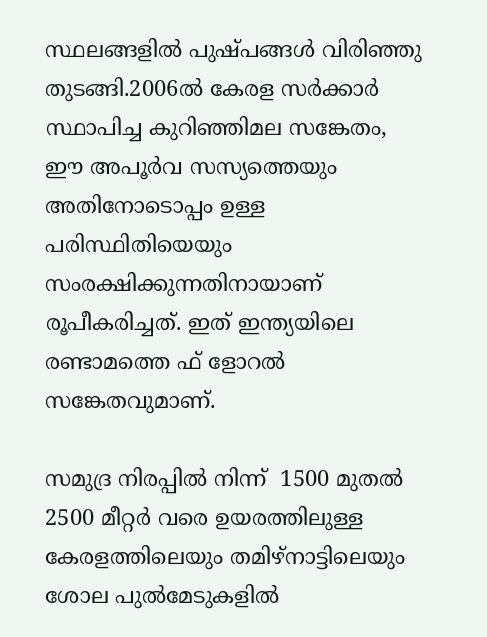സ്ഥലങ്ങളില്‍ പുഷ്പങ്ങള്‍ വിരിഞ്ഞു തുടങ്ങി.2006ല്‍ കേരള സര്‍ക്കാര്‍ സ്ഥാപിച്ച കുറിഞ്ഞിമല സങ്കേതം, ഈ അപൂര്‍വ സസ്യത്തെയും അതിനോടൊപ്പം ഉള്ള പരിസ്ഥിതിയെയും സംരക്ഷിക്കുന്നതിനായാണ് രൂപീകരിച്ചത്. ഇത് ഇന്ത്യയിലെ രണ്ടാമത്തെ ഫ് ളോറല്‍ സങ്കേതവുമാണ്.

സമുദ്ര നിരപ്പില്‍ നിന്ന്  1500 മുതല്‍ 2500 മീറ്റര്‍ വരെ ഉയരത്തിലുള്ള കേരളത്തിലെയും തമിഴ്‌നാട്ടിലെയും ശോല പുല്‍മേടുകളില്‍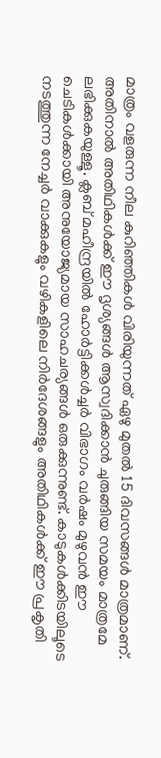മാത്രം വളരുന്ന നീല കുറിഞ്ഞികള്‍ വിരിയുന്നത് ഏഴു മുതല്‍ 15 ദിവസങ്ങള്‍ മാത്രമാണ്. അതിനാല്‍ അതിഥികള്‍ക്ക് ഈ ദൃശ്യങ്ങള്‍ ആസ്വദിക്കാന്‍ ചുരുങ്ങിയ സമയം മാത്രമേ ലഭിക്കുകയുള്ളൂ. ക്ലബ് മഹീന്ദ്രയില്‍ ഹോര്‍ട്ടിക്കള്‍ച്ചര്‍ വിഭാഗം വര്‍ഷം മുഴുവന്‍ ഈ ചെടികള്‍ക്കായി അനുയോജ്യമായ സാഹചര്യങ്ങള്‍ ഒരുക്കുന്നുണ്ട്. കാടുകള്‍ക്കിടയിലൂടെ നടത്തുന്ന നേച്ചര്‍ വാക്കുകളും വഴികളിലെ നിര്‍ദേശങ്ങളും അതിഥികള്‍ക്ക് ഈ പ്രകൃതി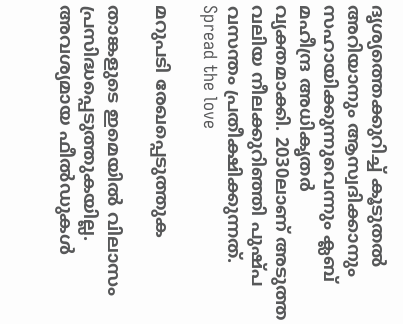ദൃശ്യത്തെക്കുറിച്ച് കൂടുതല്‍ അറിയാനും ആസ്വദിക്കാനും സഹായിക്കുന്നുവെന്നും ക്ലബ് മഹീന്ദ്ര അധികൃതര്‍ വ്യക്തമാക്കി. 2030ലാണ് അടുത്ത വലിയ നീലക്കുറിഞ്ഞി പുഷ്പ വസന്തം പ്രതീക്ഷിക്കുന്നത്.
Spread the love

മറുപടി രേഖപ്പെടുത്തുക

താങ്കളുടെ ഇമെയില്‍ വിലാസം പ്രസിദ്ധപ്പെടുത്തുകയില്ല. അവശ്യമായ ഫീല്‍ഡുകള്‍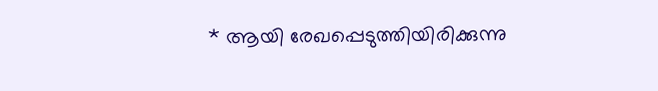* ആയി രേഖപ്പെടുത്തിയിരിക്കുന്നു